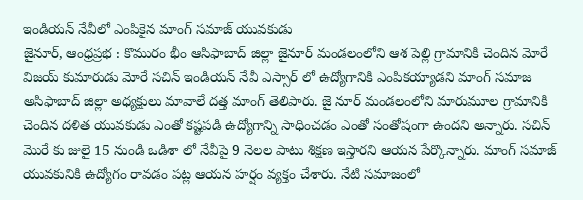ఇండియన్ నేవీలో ఎంపికైన మాంగ్ సమాజ్ యువకుడు
జైనూర్, ఆంధ్రప్రభ : కొమురం భీం ఆసిఫాబాద్ జిల్లా జైనూర్ మండలంలోని ఆశ పెల్లి గ్రామానికి చెందిన మోరే విజయ్ కుమారుడు మోరే సచిన్ ఇండియన్ నేవీ ఎస్సార్ లో ఉద్యోగానికి ఎంపికయ్యాడని మాంగ్ సమాజ అసిఫాబాద్ జిల్లా అధ్యక్షులు మావాలే దత్త మాంగ్ తెలిపారు. జై నూర్ మండలంలోని మారుమూల గ్రామానికి చెందిన దళిత యువకుడు ఎంతో కష్టపడి ఉద్యోగాన్ని సాధించడం ఎంతో సంతోషంగా ఉందని అన్నారు. సచిన్ మొరే కు జులై 15 నుండి ఒడిశా లో నేవీపై 9 నెలల పాటు శిక్షణ ఇస్తారని ఆయన పేర్కొన్నారు. మాంగ్ సమాజ్ యువకునికి ఉద్యోగం రావడం పట్ల ఆయన హర్షం వ్యక్తం చేశారు. నేటి సమాజంలో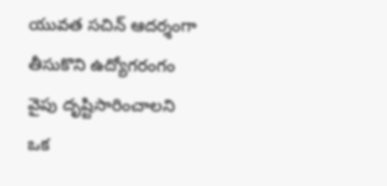యువత సచిన్ ఆదర్శంగా తీసుకొని ఉద్యోగరంగం వైపు దృష్టిసారించాలని ఒక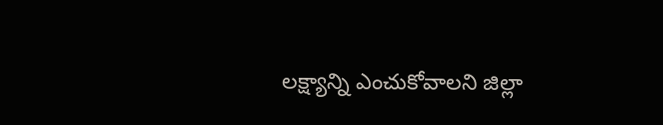లక్ష్యాన్ని ఎంచుకోవాలని జిల్లా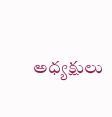అధ్యక్షులు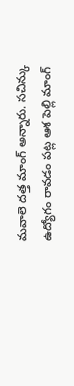మవాలె దత్త మాంగ్ అన్నారు. సచిన్కు ఉద్యోగం రావడం పట్ల ఆశ పెల్లి మాంగ్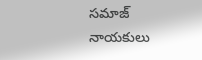సమాజ్ నాయకులు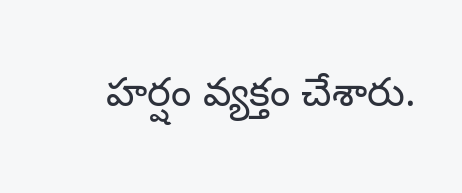హర్షం వ్యక్తం చేశారు.